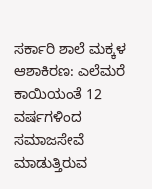ಸರ್ಕಾರಿ ಶಾಲೆ ಮಕ್ಕಳ ಆಶಾಕಿರಣ: ಎಲೆಮರೆ ಕಾಯಿಯಂತೆ 12 ವರ್ಷಗಳಿಂದ ಸಮಾಜಸೇವೆ ಮಾಡುತ್ತಿರುವ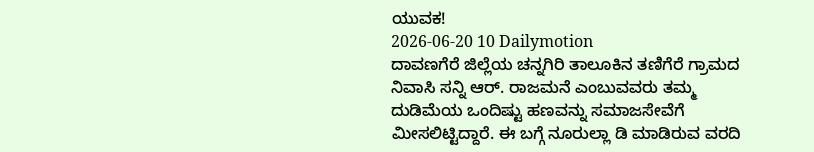ಯುವಕ!
2026-06-20 10 Dailymotion
ದಾವಣಗೆರೆ ಜಿಲ್ಲೆಯ ಚನ್ನಗಿರಿ ತಾಲೂಕಿನ ತಣಿಗೆರೆ ಗ್ರಾಮದ ನಿವಾಸಿ ಸನ್ನಿ ಆರ್. ರಾಜಮನೆ ಎಂಬುವವರು ತಮ್ಮ ದುಡಿಮೆಯ ಒಂದಿಷ್ಟು ಹಣವನ್ನು ಸಮಾಜಸೇವೆಗೆ ಮೀಸಲಿಟ್ಟಿದ್ದಾರೆ. ಈ ಬಗ್ಗೆ ನೂರುಲ್ಲಾ ಡಿ ಮಾಡಿರುವ ವರದಿ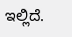ಇಲ್ಲಿದೆ.